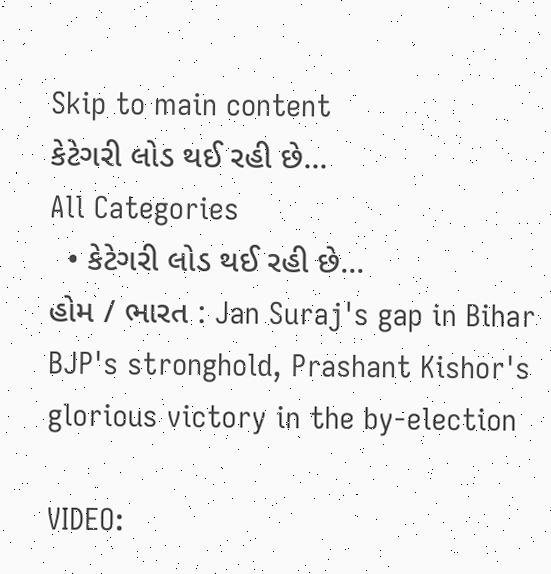Skip to main content
કેટેગરી લોડ થઈ રહી છે...
All Categories
  • કેટેગરી લોડ થઈ રહી છે...
હોમ / ભારત : Jan Suraj's gap in Bihar BJP's stronghold, Prashant Kishor's glorious victory in the by-election

VIDEO: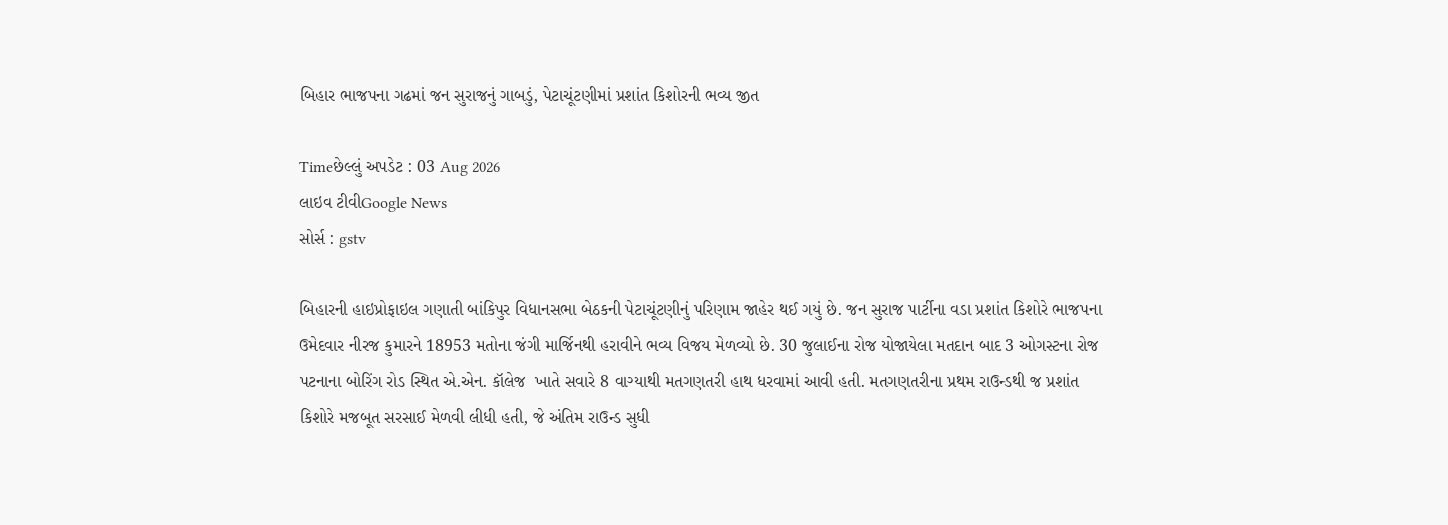બિહાર ભાજપના ગઢમાં જન સુરાજનું ગાબડું, પેટાચૂંટણીમાં પ્રશાંત કિશોરની ભવ્ય જીત

Timeછેલ્લું અપડેટ : 03 Aug 2026
લાઇવ ટીવીGoogle News
સોર્સ : gstv

બિહારની હાઇપ્રોફાઇલ ગણાતી બાંકિપુર વિધાનસભા બેઠકની પેટાચૂંટણીનું પરિણામ જાહેર થઈ ગયું છે. જન સુરાજ પાર્ટીના વડા પ્રશાંત કિશોરે ભાજપના ઉમેદવાર નીરજ કુમારને 18953 મતોના જંગી માર્જિનથી હરાવીને ભવ્ય વિજય મેળવ્યો છે. 30 જુલાઈના રોજ યોજાયેલા મતદાન બાદ 3 ઓગસ્ટના રોજ પટનાના બોરિંગ રોડ સ્થિત એ.એન. કૉલેજ  ખાતે સવારે 8 વાગ્યાથી મતગણતરી હાથ ધરવામાં આવી હતી. મતગણતરીના પ્રથમ રાઉન્ડથી જ પ્રશાંત કિશોરે મજબૂત સરસાઈ મેળવી લીધી હતી, જે અંતિમ રાઉન્ડ સુધી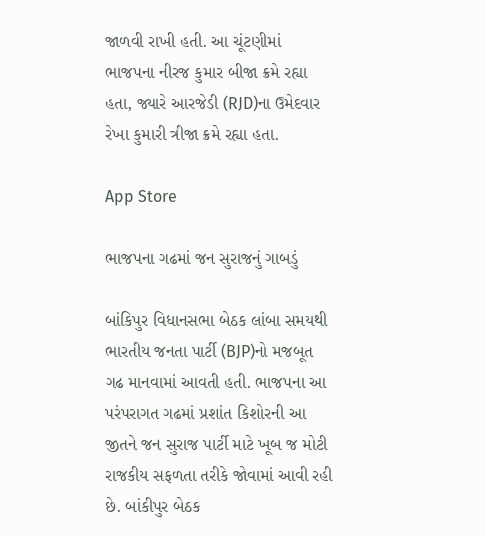જાળવી રાખી હતી. આ ચૂંટણીમાં ભાજપના નીરજ કુમાર બીજા ક્રમે રહ્યા હતા, જ્યારે આરજેડી (RJD)ના ઉમેદવાર રેખા કુમારી ત્રીજા ક્રમે રહ્યા હતા.

App Store

ભાજપના ગઢમાં જન સુરાજનું ગાબડું

બાંકિપુર વિધાનસભા બેઠક લાંબા સમયથી ભારતીય જનતા પાર્ટી (BJP)નો મજબૂત ગઢ માનવામાં આવતી હતી. ભાજપના આ પરંપરાગત ગઢમાં પ્રશાંત કિશોરની આ જીતને જન સુરાજ પાર્ટી માટે ખૂબ જ મોટી રાજકીય સફળતા તરીકે જોવામાં આવી રહી છે. બાંકીપુર બેઠક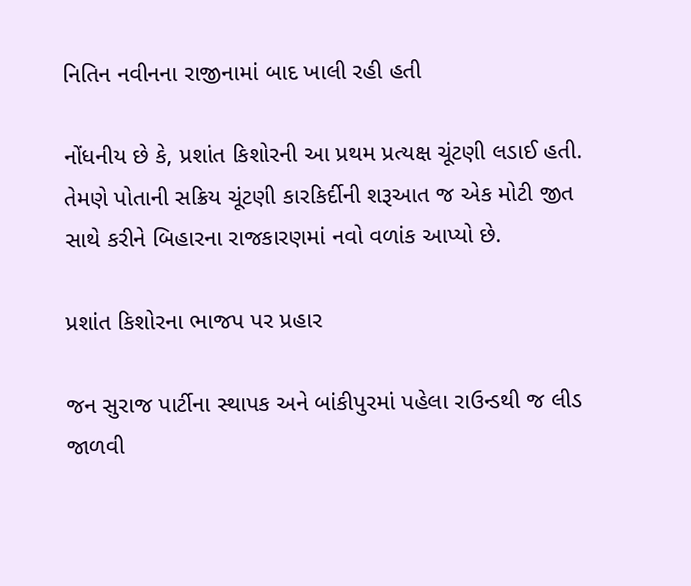નિતિન નવીનના રાજીનામાં બાદ ખાલી રહી હતી

નોંધનીય છે કે, પ્રશાંત કિશોરની આ પ્રથમ પ્રત્યક્ષ ચૂંટણી લડાઈ હતી. તેમણે પોતાની સક્રિય ચૂંટણી કારકિર્દીની શરૂઆત જ એક મોટી જીત સાથે કરીને બિહારના રાજકારણમાં નવો વળાંક આપ્યો છે.

પ્રશાંત કિશોરના ભાજપ પર પ્રહાર

જન સુરાજ પાર્ટીના સ્થાપક અને બાંકીપુરમાં પહેલા રાઉન્ડથી જ લીડ જાળવી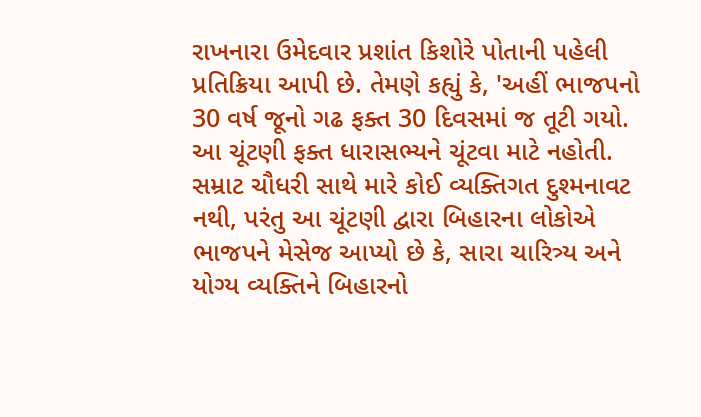રાખનારા ઉમેદવાર પ્રશાંત કિશોરે પોતાની પહેલી પ્રતિક્રિયા આપી છે. તેમણે કહ્યું કે, 'અહીં ભાજપનો 30 વર્ષ જૂનો ગઢ ફક્ત 30 દિવસમાં જ તૂટી ગયો. આ ચૂંટણી ફક્ત ધારાસભ્યને ચૂંટવા માટે નહોતી. સમ્રાટ ચૌધરી સાથે મારે કોઈ વ્યક્તિગત દુશ્મનાવટ નથી, પરંતુ આ ચૂંટણી દ્વારા બિહારના લોકોએ ભાજપને મેસેજ આપ્યો છે કે, સારા ચારિત્ર્ય અને યોગ્ય વ્યક્તિને બિહારનો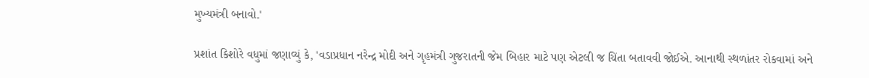મુખ્યમંત્રી બનાવો.'

પ્રશાંત કિશોરે વધુમાં જણાવ્યું કે, 'વડાપ્રધાન નરેન્દ્ર મોદી અને ગૃહમંત્રી ગુજરાતની જેમ બિહાર માટે પણ એટલી જ ચિંતા બતાવવી જોઈએ. આનાથી સ્થળાંતર રોકવામાં અને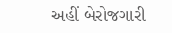અહીં બેરોજગારી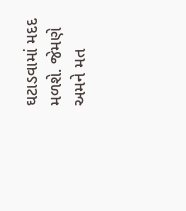ઘટાડવામાં મદદ મળશે. જેમણે અમને મત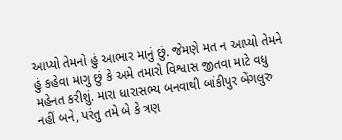આપ્યો તેમનો હું આભાર માનું છું. જેમણે મત ન આપ્યો તેમને હું કહેવા માગુ છું કે અમે તમારો વિશ્વાસ જીતવા માટે વધુ મહેનત કરીશું. મારા ધારાસભ્ય બનવાથી બાંકીપુર બેંગલુરુ નહીં બને, પરંતુ તમે બે કે ત્રણ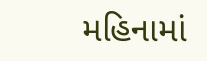મહિનામાં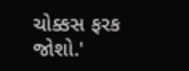ચોક્કસ ફરક જોશો.'